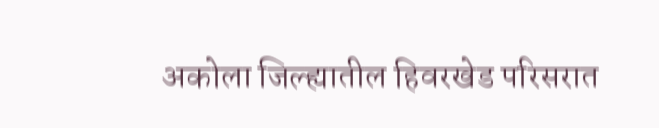अकोला जिल्ह्यातील हिवरखेड परिसरात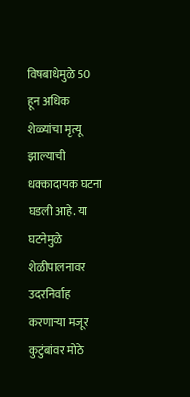विषबाधेमुळे 50 हून अधिक शेळ्यांचा मृत्यू झाल्याची धक्कादायक घटना घडली आहे. या घटनेमुळे शेळीपालनावर उदरनिर्वाह करणाऱ्या मजूर कुटुंबांवर मोठे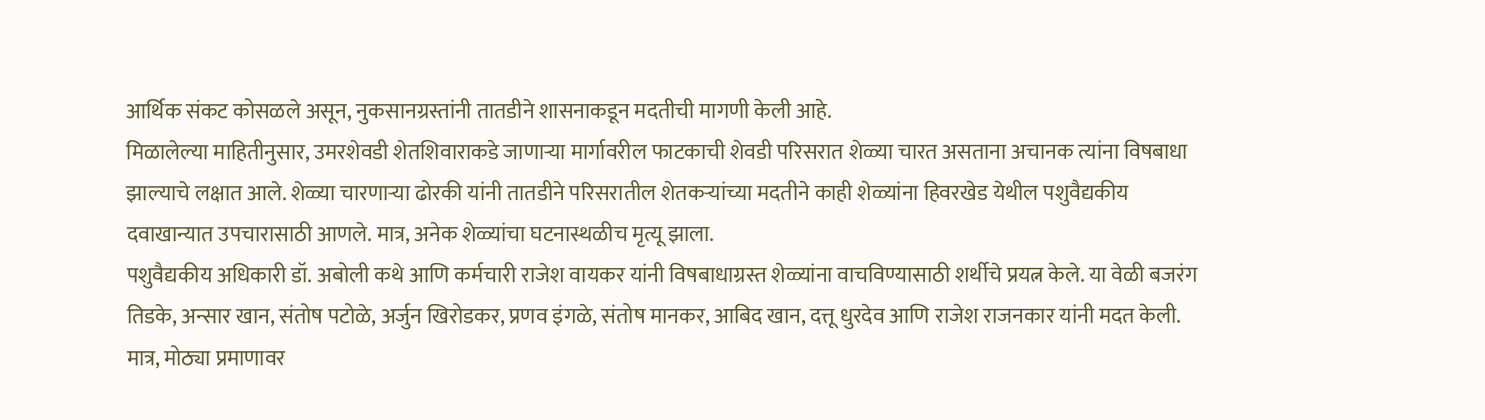आर्थिक संकट कोसळले असून, नुकसानग्रस्तांनी तातडीने शासनाकडून मदतीची मागणी केली आहे.
मिळालेल्या माहितीनुसार, उमरशेवडी शेतशिवाराकडे जाणाऱ्या मार्गावरील फाटकाची शेवडी परिसरात शेळ्या चारत असताना अचानक त्यांना विषबाधा झाल्याचे लक्षात आले. शेळ्या चारणाऱ्या ढोरकी यांनी तातडीने परिसरातील शेतकऱ्यांच्या मदतीने काही शेळ्यांना हिवरखेड येथील पशुवैद्यकीय दवाखान्यात उपचारासाठी आणले. मात्र, अनेक शेळ्यांचा घटनास्थळीच मृत्यू झाला.
पशुवैद्यकीय अधिकारी डॉ. अबोली कथे आणि कर्मचारी राजेश वायकर यांनी विषबाधाग्रस्त शेळ्यांना वाचविण्यासाठी शर्थीचे प्रयत्न केले. या वेळी बजरंग तिडके, अन्सार खान, संतोष पटोळे, अर्जुन खिरोडकर, प्रणव इंगळे, संतोष मानकर, आबिद खान, दत्तू धुरदेव आणि राजेश राजनकार यांनी मदत केली. मात्र, मोठ्या प्रमाणावर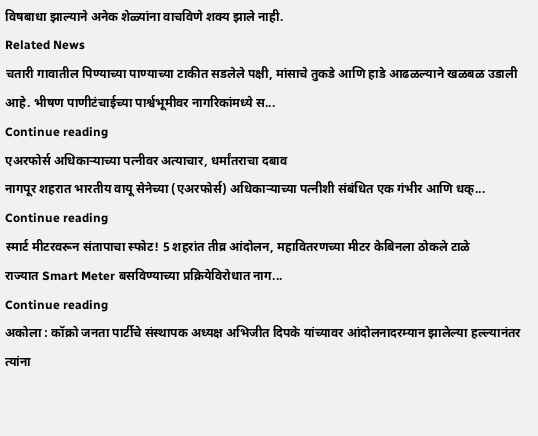विषबाधा झाल्याने अनेक शेळ्यांना वाचविणे शक्य झाले नाही.
Related News
चतारी गावातील पिण्याच्या पाण्याच्या टाकीत सडलेले पक्षी, मांसाचे तुकडे आणि हाडे आढळल्याने खळबळ उडाली आहे. भीषण पाणीटंचाईच्या पार्श्वभूमीवर नागरिकांमध्ये स...
Continue reading
एअरफोर्स अधिकाऱ्याच्या पत्नीवर अत्याचार, धर्मांतराचा दबाव
नागपूर शहरात भारतीय वायू सेनेच्या (एअरफोर्स) अधिकाऱ्याच्या पत्नीशी संबंधित एक गंभीर आणि धक्...
Continue reading
स्मार्ट मीटरवरून संतापाचा स्फोट! 5 शहरांत तीव्र आंदोलन, महावितरणच्या मीटर केबिनला ठोकले टाळे
राज्यात Smart Meter बसविण्याच्या प्रक्रियेविरोधात नाग...
Continue reading
अकोला : कॉक्रो जनता पार्टीचे संस्थापक अध्यक्ष अभिजीत दिपके यांच्यावर आंदोलनादरम्यान झालेल्या हल्ल्यानंतर त्यांना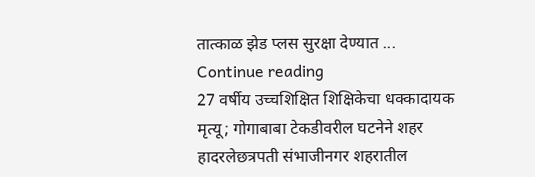तात्काळ झेड प्लस सुरक्षा देण्यात ...
Continue reading
27 वर्षीय उच्चशिक्षित शिक्षिकेचा धक्कादायक मृत्यू; गोगाबाबा टेकडीवरील घटनेने शहर हादरलेछत्रपती संभाजीनगर शहरातील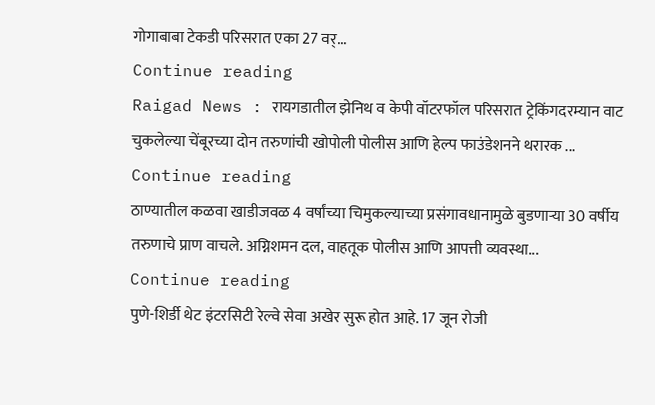गोगाबाबा टेकडी परिसरात एका 27 वर्...
Continue reading
Raigad News : रायगडातील झेनिथ व केपी वॉटरफॉल परिसरात ट्रेकिंगदरम्यान वाट चुकलेल्या चेंबूरच्या दोन तरुणांची खोपोली पोलीस आणि हेल्प फाउंडेशनने थरारक ...
Continue reading
ठाण्यातील कळवा खाडीजवळ 4 वर्षांच्या चिमुकल्याच्या प्रसंगावधानामुळे बुडणाऱ्या 30 वर्षीय तरुणाचे प्राण वाचले. अग्निशमन दल, वाहतूक पोलीस आणि आपत्ती व्यवस्था...
Continue reading
पुणे-शिर्डी थेट इंटरसिटी रेल्वे सेवा अखेर सुरू होत आहे. 17 जून रोजी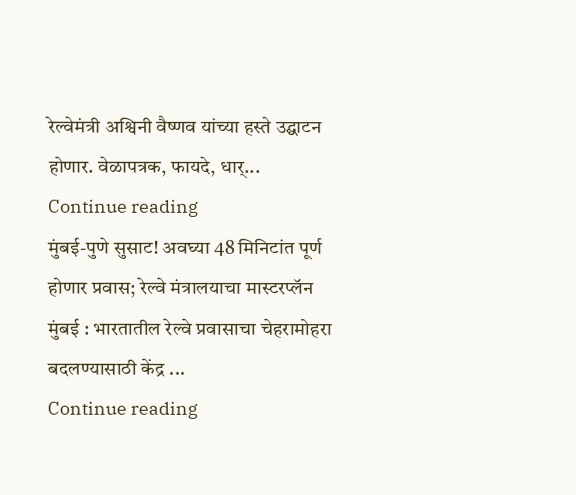रेल्वेमंत्री अश्विनी वैष्णव यांच्या हस्ते उद्घाटन होणार. वेळापत्रक, फायदे, धार्...
Continue reading
मुंबई-पुणे सुसाट! अवघ्या 48 मिनिटांत पूर्ण होणार प्रवास; रेल्वे मंत्रालयाचा मास्टरप्लॅन
मुंबई : भारतातील रेल्वे प्रवासाचा चेहरामोहरा बदलण्यासाठी केंद्र ...
Continue reading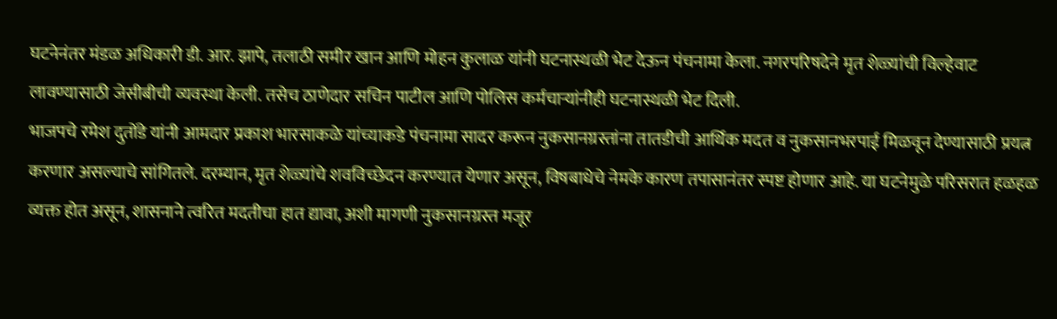घटनेनंतर मंडळ अधिकारी डी. आर. झापे, तलाठी समीर खान आणि मोहन कुलाळ यांनी घटनास्थळी भेट देऊन पंचनामा केला. नगरपरिषदेने मृत शेळ्यांची विल्हेवाट लावण्यासाठी जेसीबीची व्यवस्था केली. तसेच ठाणेदार सचिन पाटील आणि पोलिस कर्मचाऱ्यांनीही घटनास्थळी भेट दिली.
भाजपचे रमेश दुतोंडे यांनी आमदार प्रकाश भारसाकळे यांच्याकडे पंचनामा सादर करून नुकसानग्रस्तांना तातडीची आर्थिक मदत व नुकसानभरपाई मिळवून देण्यासाठी प्रयत्न करणार असल्याचे सांगितले. दरम्यान, मृत शेळ्यांचे शवविच्छेदन करण्यात येणार असून, विषबाधेचे नेमके कारण तपासानंतर स्पष्ट होणार आहे. या घटनेमुळे परिसरात हळहळ व्यक्त होत असून, शासनाने त्वरित मदतीचा हात द्यावा, अशी मागणी नुकसानग्रस्त मजूर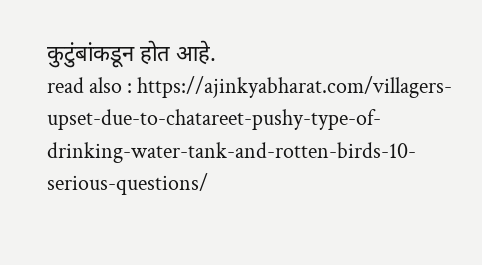कुटुंबांकडून होत आहे.
read also : https://ajinkyabharat.com/villagers-upset-due-to-chatareet-pushy-type-of-drinking-water-tank-and-rotten-birds-10-serious-questions/